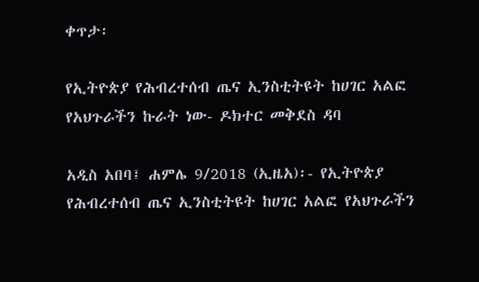ቀጥታ፡

የኢትዮጵያ የሕብረተሰብ ጤና ኢንስቲትዩት ከሀገር አልፎ የአህጉራችን ኩራት ነው- ዶክተር መቅደስ ዳባ

አዲስ አበባ፤ ሐምሌ 9/2018 (ኢዜአ)፡- የኢትዮጵያ የሕብረተሰብ ጤና ኢንስቲትዩት ከሀገር አልፎ የአህጉራችን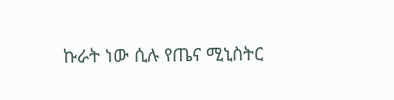ኩራት ነው ሲሉ የጤና ሚኒስትር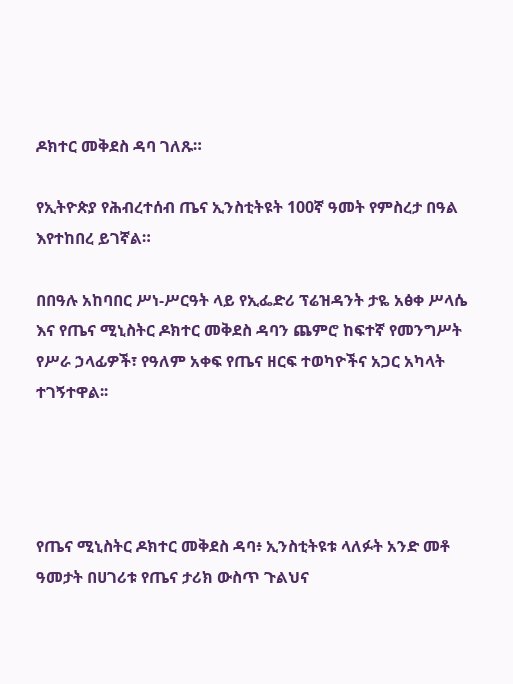ዶክተር መቅደስ ዳባ ገለጹ።

የኢትዮጵያ የሕብረተሰብ ጤና ኢንስቲትዩት 100ኛ ዓመት የምስረታ በዓል እየተከበረ ይገኛል።

በበዓሉ አከባበር ሥነ-ሥርዓት ላይ የኢፌድሪ ፕሬዝዳንት ታዬ አፅቀ ሥላሴ እና የጤና ሚኒስትር ዶክተር መቅደስ ዳባን ጨምሮ ከፍተኛ የመንግሥት የሥራ ኃላፊዎች፣ የዓለም አቀፍ የጤና ዘርፍ ተወካዮችና አጋር አካላት ተገኝተዋል፡፡




የጤና ሚኒስትር ዶክተር መቅደስ ዳባ፥ ኢንስቲትዩቱ ላለፉት አንድ መቶ ዓመታት በሀገሪቱ የጤና ታሪክ ውስጥ ጉልህና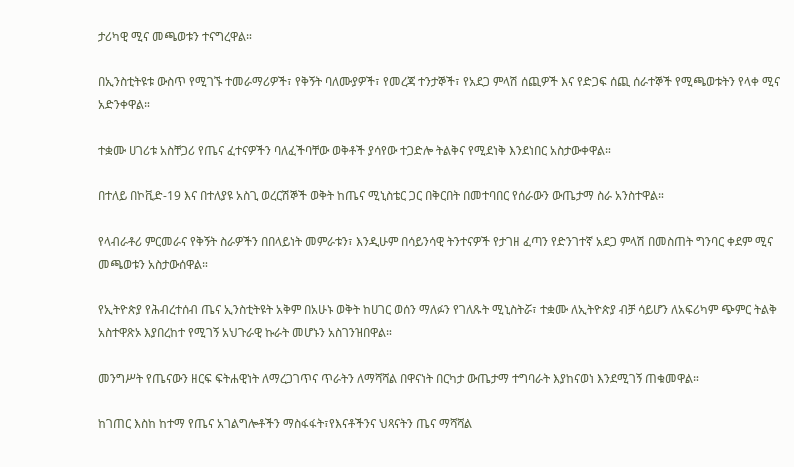ታሪካዊ ሚና መጫወቱን ተናግረዋል።

በኢንስቲትዩቱ ውስጥ የሚገኙ ተመራማሪዎች፣ የቅኝት ባለሙያዎች፣ የመረጃ ተንታኞች፣ የአደጋ ምላሽ ሰጪዎች እና የድጋፍ ሰጪ ሰራተኞች የሚጫወቱትን የላቀ ሚና አድንቀዋል።

ተቋሙ ሀገሪቱ አስቸጋሪ የጤና ፈተናዎችን ባለፈችባቸው ወቅቶች ያሳየው ተጋድሎ ትልቅና የሚደነቅ እንደነበር አስታውቀዋል።

በተለይ በኮቪድ-19 እና በተለያዩ አስጊ ወረርሽኞች ወቅት ከጤና ሚኒስቴር ጋር በቅርበት በመተባበር የሰራውን ውጤታማ ስራ አንስተዋል።

የላብራቶሪ ምርመራና የቅኝት ስራዎችን በበላይነት መምራቱን፣ እንዲሁም በሳይንሳዊ ትንተናዎች የታገዘ ፈጣን የድንገተኛ አደጋ ምላሽ በመስጠት ግንባር ቀደም ሚና መጫወቱን አስታውሰዋል።

የኢትዮጵያ የሕብረተሰብ ጤና ኢንስቲትዩት አቅም በአሁኑ ወቅት ከሀገር ወሰን ማለፉን የገለጹት ሚኒስትሯ፣ ተቋሙ ለኢትዮጵያ ብቻ ሳይሆን ለአፍሪካም ጭምር ትልቅ አስተዋጽኦ እያበረከተ የሚገኝ አህጉራዊ ኩራት መሆኑን አስገንዝበዋል።

መንግሥት የጤናውን ዘርፍ ፍትሐዊነት ለማረጋገጥና ጥራትን ለማሻሻል በዋናነት በርካታ ውጤታማ ተግባራት እያከናወነ እንደሚገኝ ጠቁመዋል።

ከገጠር እስከ ከተማ የጤና አገልግሎቶችን ማስፋፋት፣የእናቶችንና ህጻናትን ጤና ማሻሻል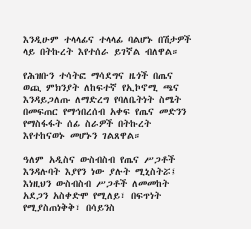እንዲሁም ተላላፊና ተላላፊ ባልሆኑ በሽታዎች ላይ በትኩረት እየተሰራ ይገኛል ብለዋል።

የሕዝቡን ተሳትፎ ማሳደግና ዜጎች በጤና ወጪ ምክንያት ለከፍተኛ የኢኮኖሚ ጫና እንዳይጋለጡ ለማድረግ የባለቤትነት ስሜት በመፍጠር የማኅበረሰብ አቀፍ የጤና መድንን የማስፋፋት ሰፊ ስራዎች በትኩረት እየተከናወኑ መሆኑን ገልጸዋል።

ዓለም አዲስና ውስብስብ የጤና ሥጋቶች እንዳሉባት እያየን ነው ያሉት ሚኒስትሯ፤ እነዚህን ውስብስብ ሥጋቶች ለመመከት አደጋን አስቀድሞ የሚለይ፣ በፍጥነት የሚያስጠነቅቅ፣ በሳይንስ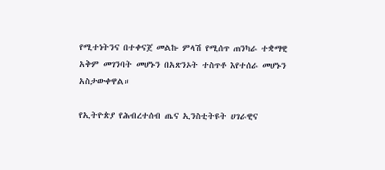የሚተነትንና በተቀናጀ መልኩ ምላሽ የሚሰጥ ጠንካራ ተቋማዊ አቅም መገንባት መሆኑን በአጽንኦት ተስጥቶ እየተሰራ መሆኑን አስታውቀዋል።

የኢትዮጵያ የሕብረተሰብ ጤና ኢንስቲትዩት ሀገራዊና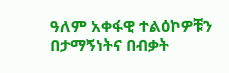ዓለም አቀፋዊ ተልዕኮዎቹን በታማኝነትና በብቃት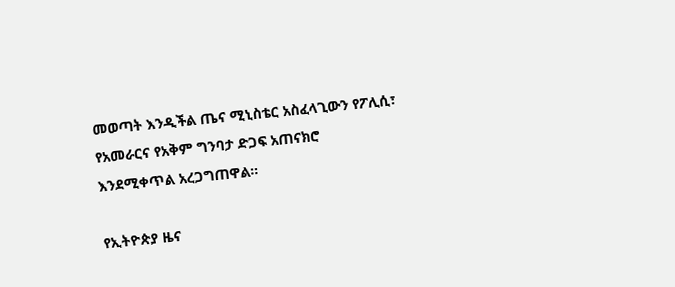መወጣት እንዲችል ጤና ሚኒስቴር አስፈላጊውን የፖሊሲ፣ የአመራርና የአቅም ግንባታ ድጋፍ አጠናክሮ እንደሚቀጥል አረጋግጠዋል።

የኢትዮጵያ ዜና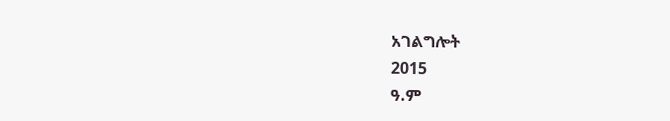አገልግሎት
2015
ዓ.ም